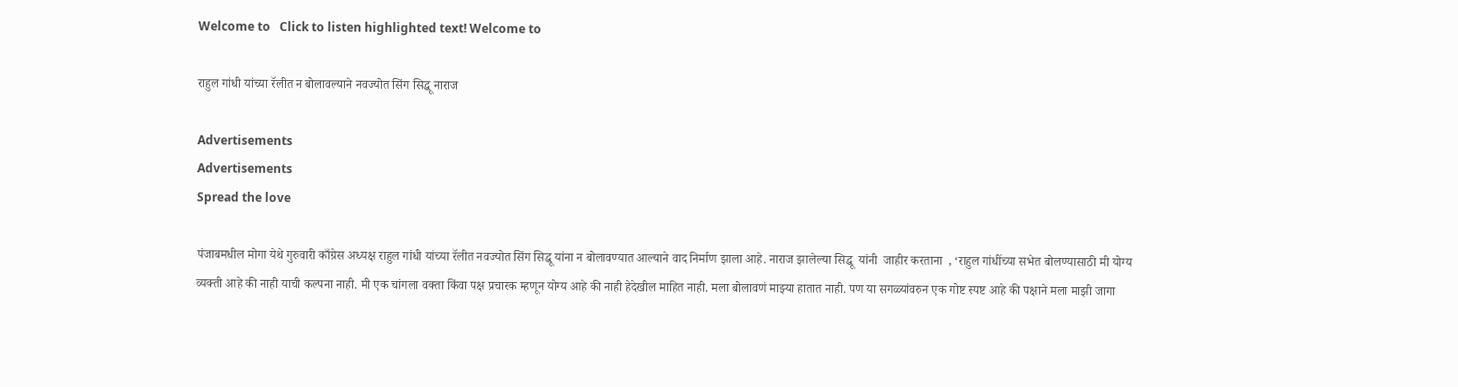Welcome to   Click to listen highlighted text! Welcome to

राहुल गांधी यांच्या रॅलीत न बोलावल्याने नवज्योत सिंग सिद्धू नाराज

Advertisements
Advertisements
Spread the love

पंजाबमधील मोगा येथे गुरुवारी काँग्रेस अध्यक्ष राहुल गांधी यांच्या रॅलीत नवज्योत सिंग सिद्धू यांना न बोलावण्यात आल्याने वाद निर्माण झाला आहे. नाराज झालेल्या सिद्धू  यांनी  जाहीर करताना  , ‘राहुल गांधींच्या सभेत बोलण्यासाठी मी योग्य व्यक्ती आहे की नाही याची कल्पना नाही. मी एक चांगला वक्ता किंवा पक्ष प्रचारक म्हणून योग्य आहे की नाही हेदेखील माहित नाही. मला बोलावणं माझ्या हातात नाही. पण या सगळ्यांवरुन एक गोष्ट स्पष्ट आहे की पक्षाने मला माझी जागा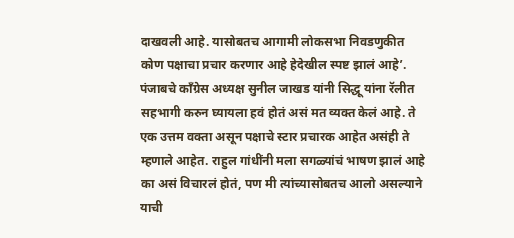दाखवली आहे. यासोबतच आगामी लोकसभा निवडणुकीत कोण पक्षाचा प्रचार करणार आहे हेदेखील स्पष्ट झालं आहे’. पंजाबचे काँग्रेस अध्यक्ष सुनील जाखड यांनी सिद्धू यांना रॅलीत सहभागी करुन घ्यायला हवं होतं असं मत व्यक्त केलं आहे. ते एक उत्तम वक्ता असून पक्षाचे स्टार प्रचारक आहेत असंही ते म्हणाले आहेत. राहुल गांधींनी मला सगळ्यांचं भाषण झालं आहे का असं विचारलं होतं, पण मी त्यांच्यासोबतच आलो असल्याने याची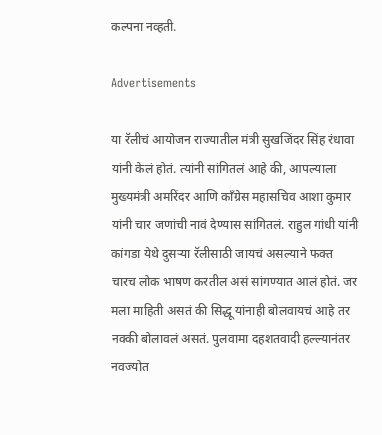कल्पना नव्हती.

Advertisements

या रॅलीचं आयोजन राज्यातील मंत्री सुखजिंदर सिंह रंधावा यांनी केलं होतं. त्यांनी सांगितलं आहे की, आपल्याला मुख्यमंत्री अमरिंदर आणि काँग्रेस महासचिव आशा कुमार यांनी चार जणांची नावं देण्यास सांगितलं. राहुल गांधी यांनी कांगडा येथे दुसऱ्या रॅलीसाठी जायचं असल्याने फक्त चारच लोक भाषण करतील असं सांगण्यात आलं होतं. जर मला माहिती असतं की सिद्धू यांनाही बोलवायचं आहे तर नक्की बोलावलं असतं. पुलवामा दहशतवादी हल्ल्यानंतर नवज्योत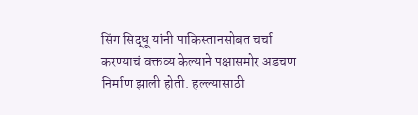सिंग सिद्धू यांनी पाकिस्तानसोबत चर्चा करण्याचं वक्तव्य केल्याने पक्षासमोर अडचण निर्माण झाली होती. हल्ल्यासाठी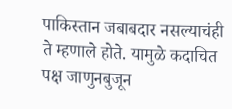पाकिस्तान जबाबदार नसल्याचंही ते म्हणाले होते. यामुळे कदाचित पक्ष जाणुनबुजून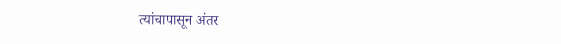त्यांचापासून अंतर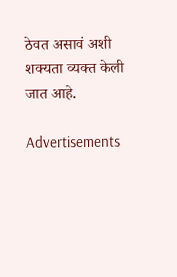ठेवत असावं अशी शक्यता व्यक्त केली जात आहे.

Advertisements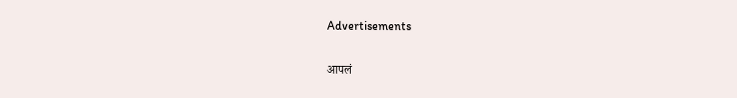Advertisements

आपलं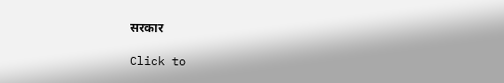सरकार

Click to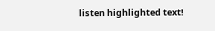listen highlighted text!